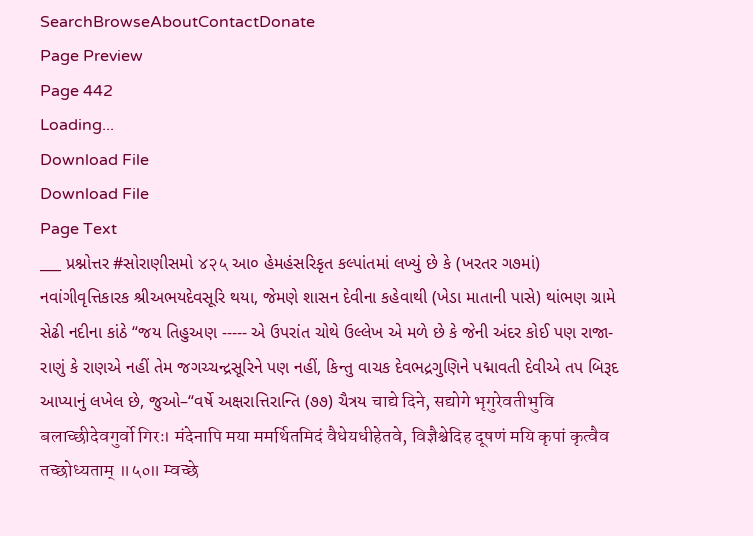SearchBrowseAboutContactDonate
Page Preview
Page 442
Loading...
Download File
Download File
Page Text
___ પ્રશ્નોત્તર #સોરાણીસમો ४२५ આ૦ હેમહંસરિકૃત કલ્પાંતમાં લખ્યું છે કે (ખરતર ગ૭માં) નવાંગીવૃત્તિકારક શ્રીઅભયદેવસૂરિ થયા, જેમણે શાસન દેવીના કહેવાથી (ખેડા માતાની પાસે) થાંભણ ગ્રામે સેઢી નદીના કાંઠે “જય તિહુઅણ ----- એ ઉપરાંત ચોથે ઉલ્લેખ એ મળે છે કે જેની અંદર કોઈ પણ રાજા-રાણું કે રાણએ નહીં તેમ જગચ્ચન્દ્રસૂરિને પણ નહીં, કિન્તુ વાચક દેવભદ્રગુણિને પદ્માવતી દેવીએ તપ બિરૂદ આપ્યાનું લખેલ છે, જુઓ–“વર્ષે અક્ષરાત્તિરાન્તિ (૭૭) ચૈત્રય चाद्ये दिने, सद्योगे भृगुरेवतीभुवि बलाच्छीदेवगुर्वो गिरः। मंदेनापि मया ममर्थितमिदं वैधेयधीहेतवे, विज्ञैश्चेदिह दूषणं मयि कृपां कृत्वैव तच्छोध्यताम् ॥५०॥ म्वच्छे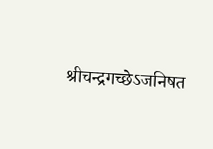श्रीचन्द्रगच्छेऽजनिषत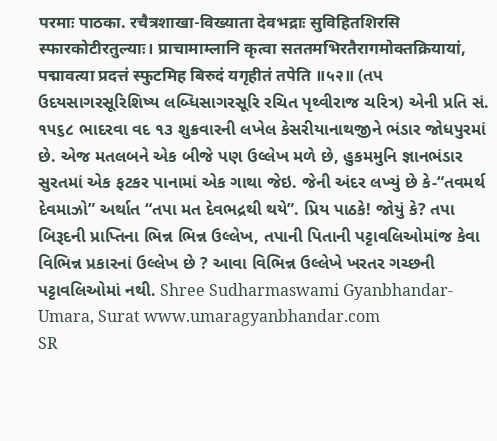परमाः पाठका. रचैत्रशाखा-विख्याता देवभद्राः सुविहितशिरसि स्फारकोटीरतुल्याः। प्राचामाम्लानि कृत्वा सततमभिरतैरागमोक्तक्रियायां, पद्मावत्या प्रदत्तं स्फुटमिह बिरुदं यगृहीतं तपेति ॥५२॥ (તપ ઉદયસાગરસૂરિશિષ્ય લબ્ધિસાગરસૂરિ રચિત પૃથ્વીરાજ ચરિત્ર) એની પ્રતિ સં. ૧૫૬૮ ભાદરવા વદ ૧૩ શુક્રવારની લખેલ કેસરીયાનાથજીને ભંડાર જોધપુરમાં છે. એજ મતલબને એક બીજે પણ ઉલ્લેખ મળે છે, હુકમમુનિ જ્ઞાનભંડાર સુરતમાં એક ફટકર પાનામાં એક ગાથા જેઇ. જેની અંદર લખ્યું છે કે-“તવમર્થ દેવમાઝો” અર્થાત “તપા મત દેવભદ્રથી થયે”. પ્રિય પાઠકે! જોયું કે? તપા બિરૂદની પ્રાપ્તિના ભિન્ન ભિન્ન ઉલ્લેખ, તપાની પિતાની પટ્ટાવલિઓમાંજ કેવા વિભિન્ન પ્રકારનાં ઉલ્લેખ છે ? આવા વિભિન્ન ઉલ્લેખે ખરતર ગચ્છની પટ્ટાવલિઓમાં નથી. Shree Sudharmaswami Gyanbhandar-Umara, Surat www.umaragyanbhandar.com
SR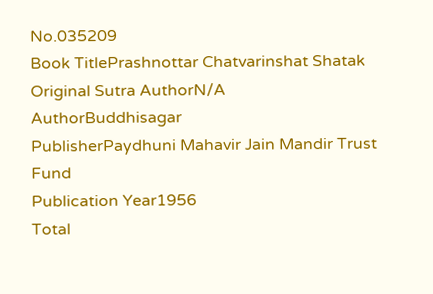No.035209
Book TitlePrashnottar Chatvarinshat Shatak
Original Sutra AuthorN/A
AuthorBuddhisagar
PublisherPaydhuni Mahavir Jain Mandir Trust Fund
Publication Year1956
Total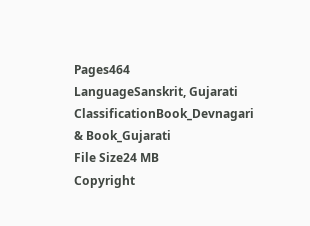Pages464
LanguageSanskrit, Gujarati
ClassificationBook_Devnagari & Book_Gujarati
File Size24 MB
Copyright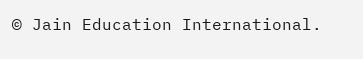© Jain Education International.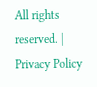All rights reserved. | Privacy Policy